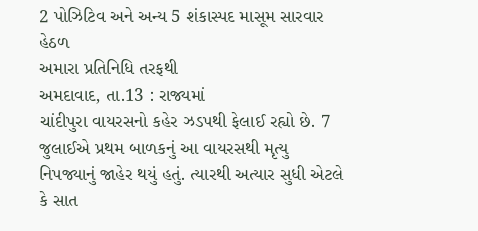2 પોઝિટિવ અને અન્ય 5 શંકાસ્પદ માસૂમ સારવાર હેઠળ
અમારા પ્રતિનિધિ તરફથી
અમદાવાદ, તા.13 : રાજ્યમાં
ચાંદીપુરા વાયરસનો કહેર ઝડપથી ફેલાઈ રહ્યો છે. 7 જુલાઈએ પ્રથમ બાળકનું આ વાયરસથી મૃત્યુ
નિપજ્યાનું જાહેર થયું હતું. ત્યારથી અત્યાર સુધી એટલે કે સાત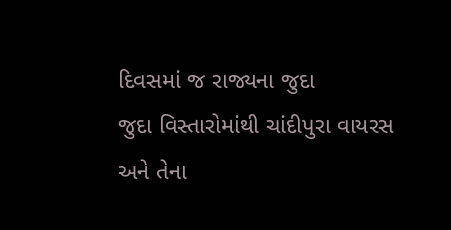દિવસમાં જ રાજ્યના જુદા
જુદા વિસ્તારોમાંથી ચાંદીપુરા વાયરસ અને તેના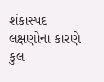શંકાસ્પદ લક્ષણોના કારણે કુલ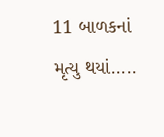11 બાળકનાં
મૃત્યુ થયાં.....